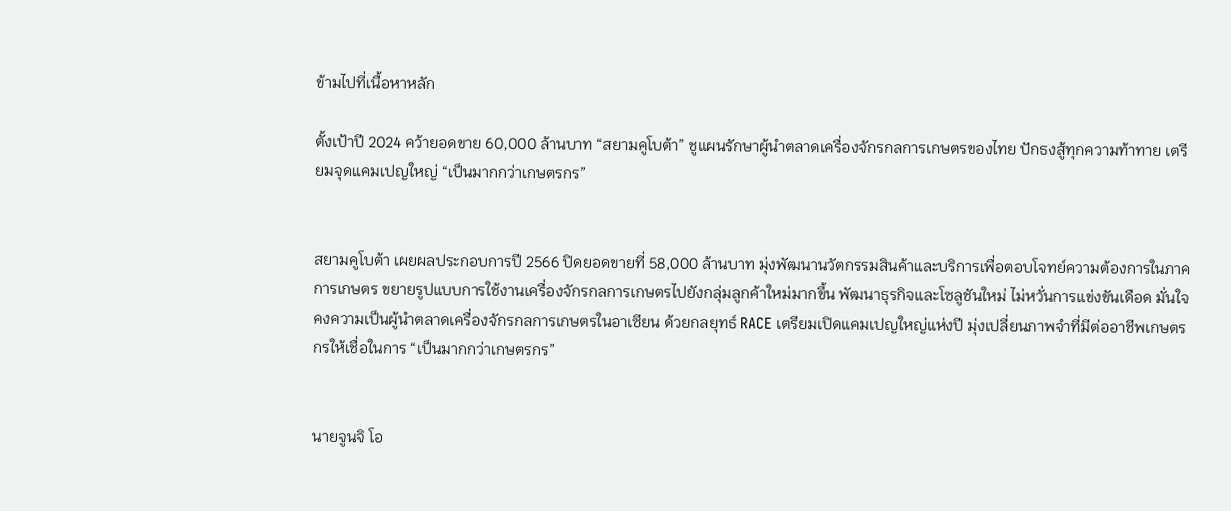ข้ามไปที่เนื้อหาหลัก

ตั้งเป้าปี 2024 คว้ายอดขาย 60,000 ล้านบาท “สยามคูโบต้า” ชูแผนรักษาผู้นำตลาดเครื่องจักรกลการเกษตรของไทย ปักธงสู้ทุกความท้าทาย เตรียมจุดแคมเปญใหญ่ “เป็นมากกว่าเกษตรกร”


สยามคูโบต้า เผยผลประกอบการปี 2566 ปิดยอดขายที่ 58,000 ล้านบาท มุ่งพัฒนานวัตกรรมสินค้าและบริการเพื่อตอบโจทย์ความต้องการในภาคการเกษตร ขยายรูปแบบการใช้งานเครื่องจักรกลการเกษตรไปยังกลุ่มลูกค้าใหม่มากขึ้น พัฒนาธุรกิจและโซลูชันใหม่ ไม่หวั่นการแข่งขันเดือด มั่นใจคงความเป็นผู้นำตลาดเครื่องจักรกลการเกษตรในอาเซียน ด้วยกลยุทธ์ RACE เตรียมเปิดแคมเปญใหญ่แห่งปี มุ่งเปลี่ยนภาพจำที่มีต่ออาชีพเกษตรกรให้เชื่อในการ “เป็นมากกว่าเกษตรกร”


นายจูนจิ โอ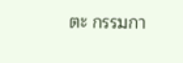ตะ กรรมกา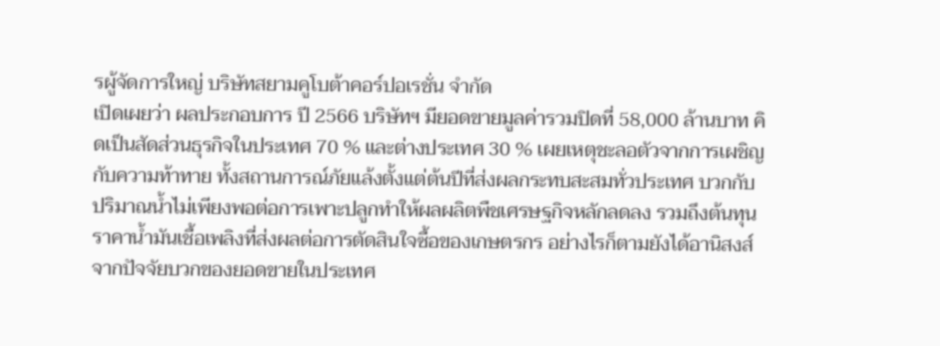รผู้จัดการใหญ่ บริษัทสยามคูโบต้าคอร์ปอเรชั่น จำกัด
เปิดเผยว่า ผลประกอบการ ปี 2566 บริษัทฯ มียอดขายมูลค่ารวมปิดที่ 58,000 ล้านบาท คิดเป็นสัดส่วนธุรกิจในประเทศ 70 % และต่างประเทศ 30 % เผยเหตุชะลอตัวจากการเผชิญกับความท้าทาย ทั้งสถานการณ์ภัยแล้งตั้งแต่ต้นปีที่ส่งผลกระทบสะสมทั่วประเทศ บวกกับปริมาณน้ำไม่เพียงพอต่อการเพาะปลูกทำให้ผลผลิตพืชเศรษฐกิจหลักลดลง รวมถึงต้นทุนราคาน้ำมันเชื้อเพลิงที่ส่งผลต่อการตัดสินใจซื้อของเกษตรกร อย่างไรก็ตามยังได้อานิสงส์จากปัจจัยบวกของยอดขายในประเทศ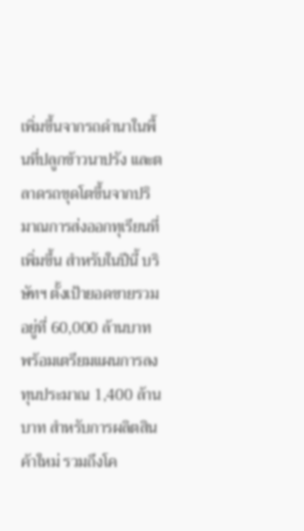เพิ่มขึ้นจากรถดำนาในพื้นที่ปลูกข้าวนาปรัง และตลาดรถขุดโตขึ้นจากปริมาณการส่งออกทุเรียนที่เพิ่มขึ้น สำหรับในปีนี้ บริษัทฯ ตั้งเป้ายอดขายรวมอยู่ที่ 60,000 ล้านบาท พร้อมเตรียมแผนการลงทุนประมาณ 1,400 ล้านบาท สำหรับการผลิตสินค้าใหม่ รวมถึงโค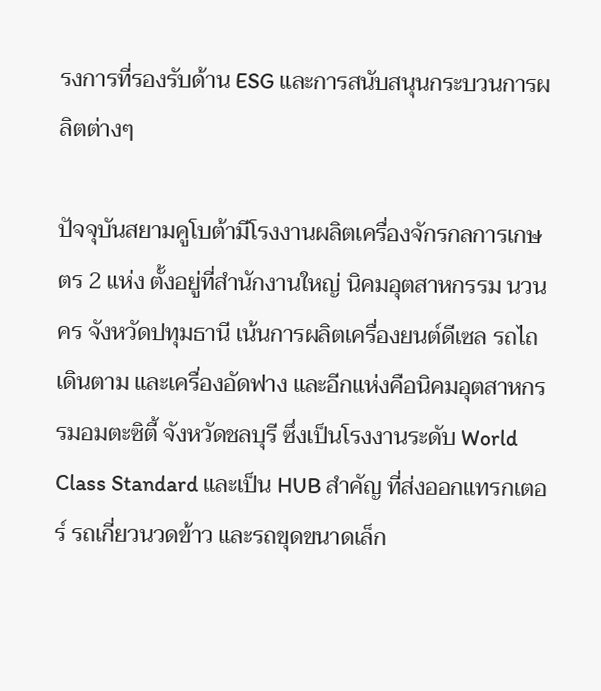รงการที่รองรับด้าน ESG และการสนับสนุนกระบวนการผลิตต่างๆ

ปัจจุบันสยามคูโบต้ามีโรงงานผลิตเครื่องจักรกลการเกษตร 2 แห่ง ตั้งอยู่ที่สำนักงานใหญ่ นิคมอุตสาหกรรม นวนคร จังหวัดปทุมธานี เน้นการผลิตเครื่องยนต์ดีเซล รถไถเดินตาม และเครื่องอัดฟาง และอีกแห่งคือนิคมอุตสาหกรรมอมตะซิตี้ จังหวัดชลบุรี ซึ่งเป็นโรงงานระดับ World Class Standard และเป็น HUB สำคัญ ที่ส่งออกแทรกเตอร์ รถเกี่ยวนวดข้าว และรถขุดขนาดเล็ก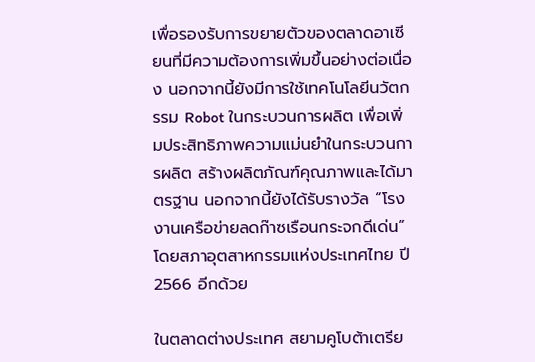เพื่อรองรับการขยายตัวของตลาดอาเซียนที่มีความต้องการเพิ่มขึ้นอย่างต่อเนื่อง นอกจากนี้ยังมีการใช้เทคโนโลยีนวัตกรรม Robot ในกระบวนการผลิต เพื่อเพิ่มประสิทธิภาพความแม่นยำในกระบวนการผลิต สร้างผลิตภัณฑ์คุณภาพและได้มาตรฐาน นอกจากนี้ยังได้รับรางวัล “โรงงานเครือข่ายลดก๊าซเรือนกระจกดีเด่น” โดยสภาอุตสาหกรรมแห่งประเทศไทย ปี 2566 อีกด้วย

ในตลาดต่างประเทศ สยามคูโบต้าเตรีย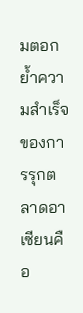มตอกย้ำความสำเร็จของการรุกตลาดอาเซียนคือ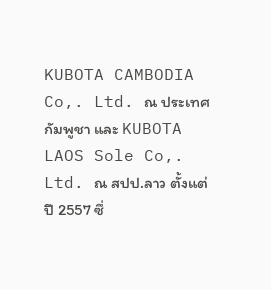KUBOTA CAMBODIA Co,. Ltd. ณ ประเทศกัมพูชา และ KUBOTA LAOS Sole Co,. Ltd. ณ สปป.ลาว ตั้งแต่ปี 2557 ซึ่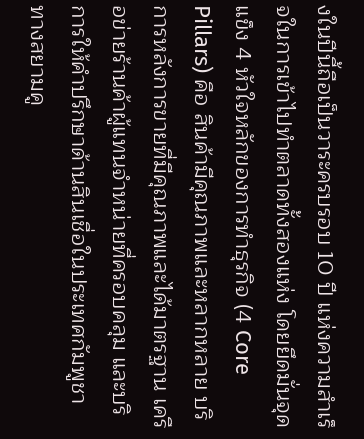งในปีนี้ถือเป็นวาระครบรอบ 10 ปี แห่งความสำเร็จในการเข้าไปทำตลาดทั้งสองแห่ง โดยยึดมั่นจุดแข็ง 4 หัวใจหลักของการทำธุรกิจ (4 Core Pillars) คือ สินค้ามีคุณภาพและหลากหลาย บริการหลังการขายที่มีคุณภาพและได้มาตรฐาน เครือข่ายร้านค้าผู้แทนจำหน่ายที่ครอบคลุม และบริการให้คำปรึกษาด้านสินเชื่อในประเทศกัมพูชา ทางสยามคู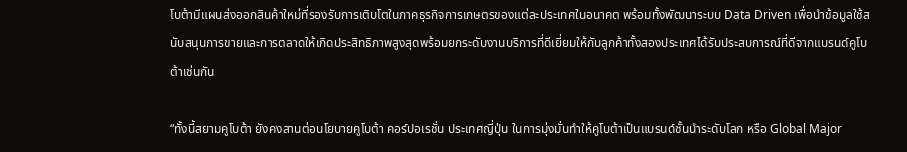โบต้ามีแผนส่งออกสินค้าใหม่ที่รองรับการเติบโตในภาคธุรกิจการเกษตรของแต่ละประเทศในอนาคต พร้อมทั้งพัฒนาระบบ Data Driven เพื่อนำข้อมูลใช้สนับสนุนการขายและการตลาดให้เกิดประสิทธิภาพสูงสุดพร้อมยกระดับงานบริการที่ดีเยี่ยมให้กับลูกค้าทั้งสองประเทศได้รับประสบการณ์ที่ดีจากแบรนด์คูโบต้าเช่นกัน

“ทั้งนี้สยามคูโบต้า ยังคงสานต่อนโยบายคูโบต้า คอร์ปอเรชั่น ประเทศญี่ปุ่น ในการมุ่งมั่นทำให้คูโบต้าเป็นแบรนด์ชั้นนำระดับโลก หรือ Global Major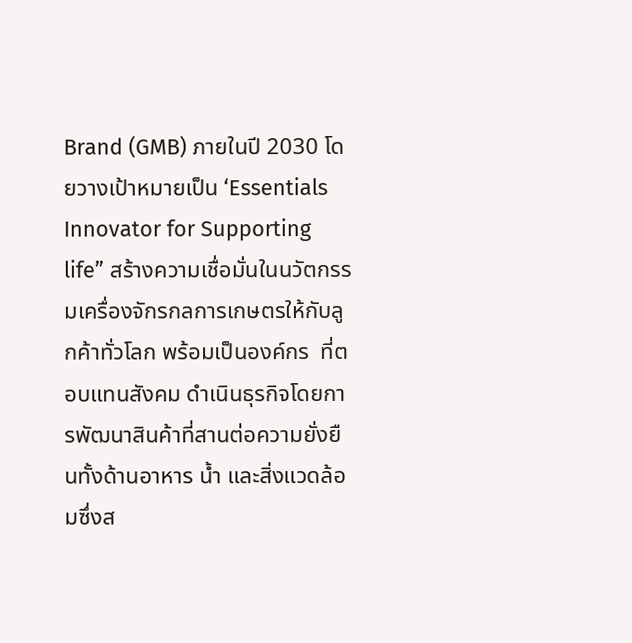Brand (GMB) ภายในปี 2030 โดยวางเป้าหมายเป็น ‘Essentials Innovator for Supporting life” สร้างความเชื่อมั่นในนวัตกรรมเครื่องจักรกลการเกษตรให้กับลูกค้าทั่วโลก พร้อมเป็นองค์กร  ที่ตอบแทนสังคม ดำเนินธุรกิจโดยการพัฒนาสินค้าที่สานต่อความยั่งยืนทั้งด้านอาหาร น้ำ และสิ่งแวดล้อมซึ่งส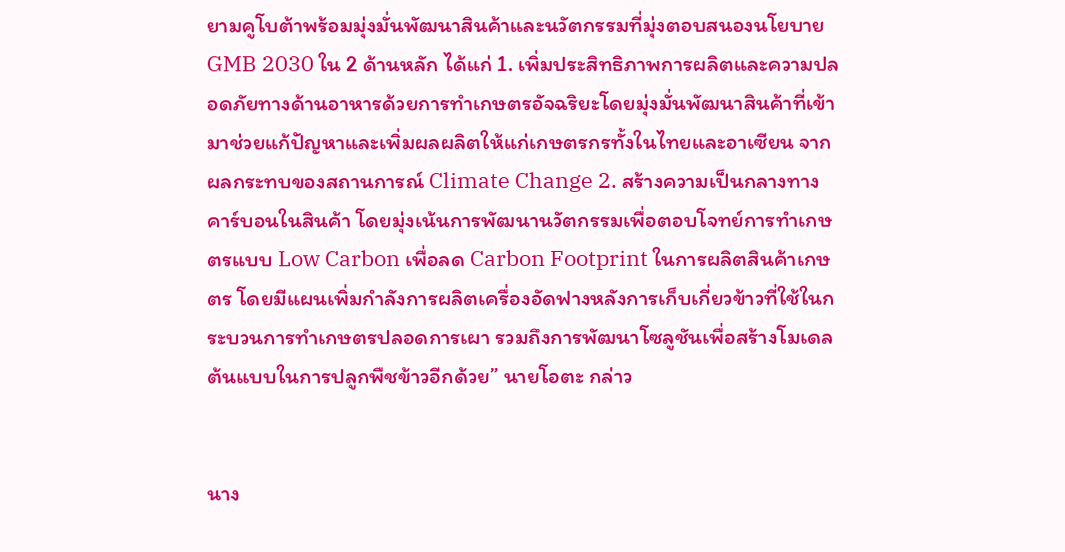ยามคูโบต้าพร้อมมุ่งมั่นพัฒนาสินค้าและนวัตกรรมที่มุ่งตอบสนองนโยบาย GMB 2030 ใน 2 ด้านหลัก ได้แก่ 1. เพิ่มประสิทธิภาพการผลิตและความปลอดภัยทางด้านอาหารด้วยการทำเกษตรอัจฉริยะโดยมุ่งมั่นพัฒนาสินค้าที่เข้ามาช่วยแก้ปัญหาและเพิ่มผลผลิตให้แก่เกษตรกรทั้งในไทยและอาเซียน จากผลกระทบของสถานการณ์ Climate Change 2. สร้างความเป็นกลางทางคาร์บอนในสินค้า โดยมุ่งเน้นการพัฒนานวัตกรรมเพื่อตอบโจทย์การทำเกษตรแบบ Low Carbon เพื่อลด Carbon Footprint ในการผลิตสินค้าเกษตร โดยมีแผนเพิ่มกำลังการผลิตเครื่องอัดฟางหลังการเก็บเกี่ยวข้าวที่ใช้ในกระบวนการทำเกษตรปลอดการเผา รวมถึงการพัฒนาโซลูชันเพื่อสร้างโมเดลต้นแบบในการปลูกพืชข้าวอีกด้วย” นายโอตะ กล่าว


นาง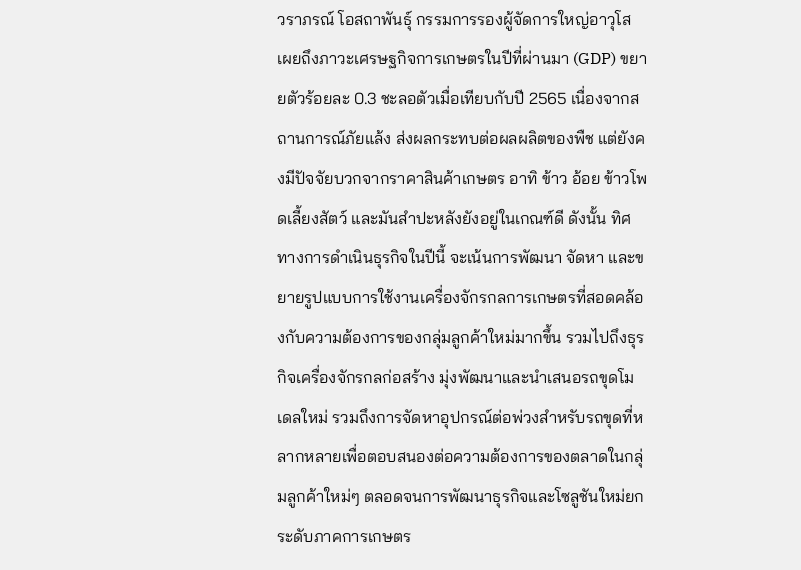วราภรณ์ โอสถาพันธุ์ กรรมการรองผู้จัดการใหญ่อาวุโส เผยถึงภาวะเศรษฐกิจการเกษตรในปีที่ผ่านมา (GDP) ขยายตัวร้อยละ 0.3 ชะลอตัวเมื่อเทียบกับปี 2565 เนื่องจากสถานการณ์ภัยแล้ง ส่งผลกระทบต่อผลผลิตของพืช แต่ยังคงมีปัจจัยบวกจากราคาสินค้าเกษตร อาทิ ข้าว อ้อย ข้าวโพดเลี้ยงสัตว์ และมันสำปะหลังยังอยู่ในเกณฑ์ดี ดังนั้น ทิศทางการดำเนินธุรกิจในปีนี้ จะเน้นการพัฒนา จัดหา และขยายรูปแบบการใช้งานเครื่องจักรกลการเกษตรที่สอดคล้องกับความต้องการของกลุ่มลูกค้าใหม่มากขึ้น รวมไปถึงธุรกิจเครื่องจักรกลก่อสร้าง มุ่งพัฒนาและนำเสนอรถขุดโมเดลใหม่ รวมถึงการจัดหาอุปกรณ์ต่อพ่วงสำหรับรถขุดที่หลากหลายเพื่อตอบสนองต่อความต้องการของตลาดในกลุ่มลูกค้าใหม่ๆ ตลอดจนการพัฒนาธุรกิจและโซลูชันใหม่ยกระดับภาคการเกษตร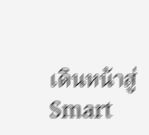เดินหน้าสู่ Smart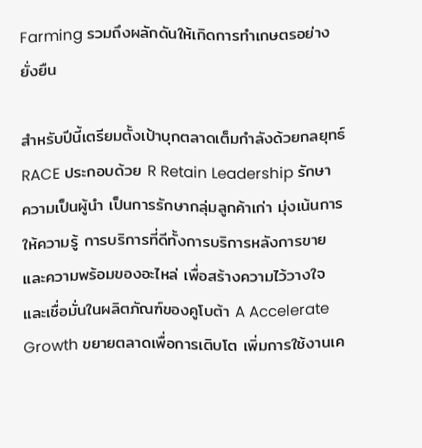Farming รวมถึงผลักดันให้เกิดการทำเกษตรอย่างยั่งยืน

สำหรับปีนี้เตรียมตั้งเป้าบุกตลาดเต็มกำลังด้วยกลยุทธ์ RACE ประกอบด้วย R Retain Leadership รักษาความเป็นผู้นำ เป็นการรักษากลุ่มลูกค้าเก่า มุ่งเน้นการให้ความรู้ การบริการที่ดีทั้งการบริการหลังการขายและความพร้อมของอะไหล่ เพื่อสร้างความไว้วางใจและเชื่อมั่นในผลิตภัณฑ์ของคูโบต้า A Accelerate Growth ขยายตลาดเพื่อการเติบโต เพิ่มการใช้งานเค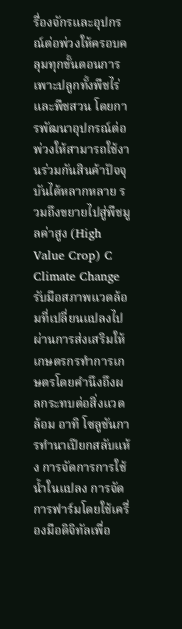รื่องจักรและอุปกรณ์ต่อพ่วงให้ครอบคลุมทุกขั้นตอนการเพาะปลูกทั้งพืชไร่และพืชสวน โดยการพัฒนาอุปกรณ์ต่อพ่วงให้สามารถใช้งานร่วมกันสินค้าปัจจุบันได้หลากหลาย รวมถึงขยายไปสู่พืชมูลค่าสูง (High Value Crop) C Climate Change รับมือสภาพแวดล้อมที่เปลี่ยนแปลงไป ผ่านการส่งเสริมให้เกษตรกรทำการเกษตรโดยคำนึงถึงผลกระทบต่อสิ่งแวดล้อม อาทิ โซลูชันการทำนาเปียกสลับแห้ง การจัดการการใช้น้ำในแปลง การจัดการฟาร์มโดยใช้เครื่องมือดิจิทัลเพื่อ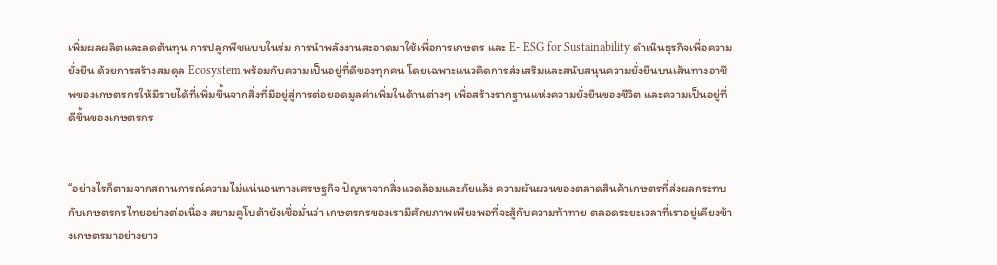เพิ่มผลผลิตและลดต้นทุน การปลูกพืชแบบในร่ม การนำพลังงานสะอาดมาใช้เพื่อการเกษตร และ E- ESG for Sustainability ดำเนินธุรกิจเพื่อความยั่งยืน ด้วยการสร้างสมดุล Ecosystem พร้อมกับความเป็นอยู่ที่ดีของทุกคน โดยเฉพาะแนวคิดการส่งเสริมและสนับสนุนความยั่งยืนบนเส้นทางอาชีพของเกษตรกรให้มีรายได้ที่เพิ่มขึ้นจากสิ่งที่มีอยู่สู่การต่อยอดมูลค่าเพิ่มในด้านต่างๆ เพื่อสร้างรากฐานแห่งความยั่งยืนของชีวิต และความเป็นอยู่ที่ดีขึ้นของเกษตรกร


“อย่างไรก็ตามจากสถานการณ์ความไม่แน่นอนทางเศรษฐกิจ ปัญหาจากสิ่งแวดล้อมและภัยแล้ง ความผันผวนของตลาดสินค้าเกษตรที่ส่งผลกระทบกับเกษตรกรไทยอย่างต่อเนื่อง สยามคูโบต้ายังเชื่อมั่นว่า เกษตรกรของเรามีศักยภาพเพียงพอที่จะสู้กับความท้าทาย ตลอดระยะเวลาที่เราอยู่เคียงข้างเกษตรมาอย่างยาว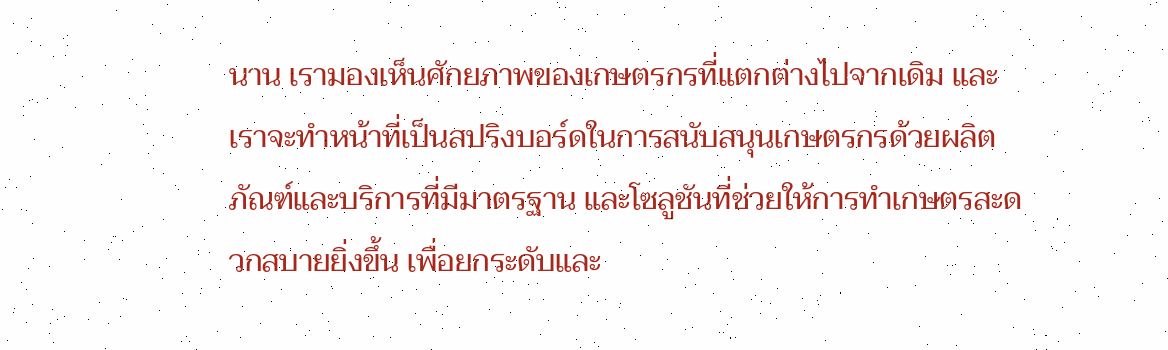นาน เรามองเห็นศักยภาพของเกษตรกรที่แตกต่างไปจากเดิม และเราจะทำหน้าที่เป็นสปริงบอร์ดในการสนับสนุนเกษตรกรด้วยผลิตภัณฑ์และบริการที่มีมาตรฐาน และโซลูชันที่ช่วยให้การทำเกษตรสะดวกสบายยิ่งขึ้น เพื่อยกระดับและ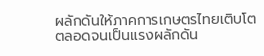ผลักดันให้ภาคการเกษตรไทยเติบโต ตลอดจนเป็นแรงผลักดัน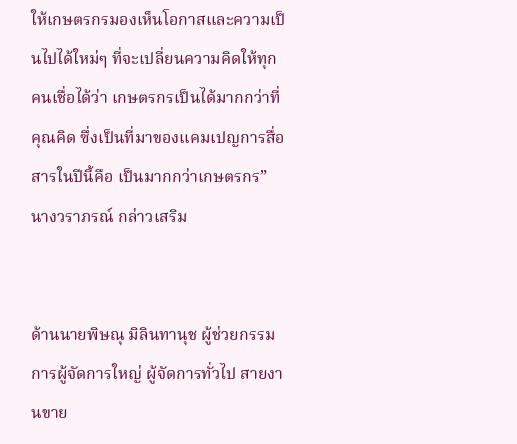ให้เกษตรกรมองเห็นโอกาสและความเป็นไปได้ใหม่ๆ ที่จะเปลี่ยนความคิดให้ทุกคนเชื่อได้ว่า เกษตรกรเป็นได้มากกว่าที่คุณคิด ซึ่งเป็นที่มาของแคมเปญการสื่อสารในปีนี้คือ เป็นมากกว่าเกษตรกร” นางวราภรณ์ กล่าวเสริม


ด้านนายพิษณุ มิลินทานุช ผู้ช่วยกรรมการผู้จัดการใหญ่ ผู้จัดการทั่วไป สายงานขาย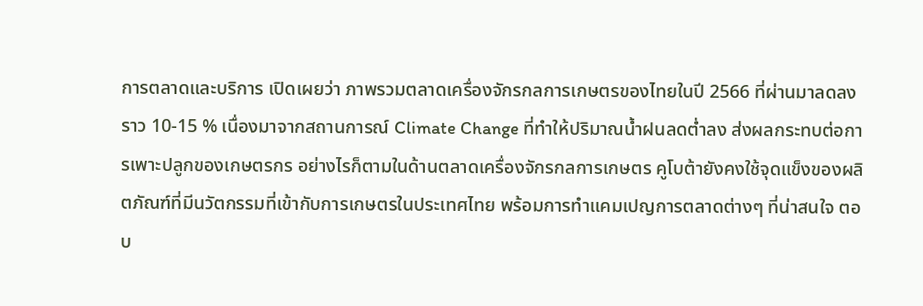การตลาดและบริการ เปิดเผยว่า ภาพรวมตลาดเครื่องจักรกลการเกษตรของไทยในปี 2566 ที่ผ่านมาลดลงราว 10-15 % เนื่องมาจากสถานการณ์ Climate Change ที่ทำให้ปริมาณน้ำฝนลดต่ำลง ส่งผลกระทบต่อการเพาะปลูกของเกษตรกร อย่างไรก็ตามในด้านตลาดเครื่องจักรกลการเกษตร คูโบต้ายังคงใช้จุดแข็งของผลิตภัณฑ์ที่มีนวัตกรรมที่เข้ากับการเกษตรในประเทศไทย พร้อมการทำแคมเปญการตลาดต่างๆ ที่น่าสนใจ ตอบ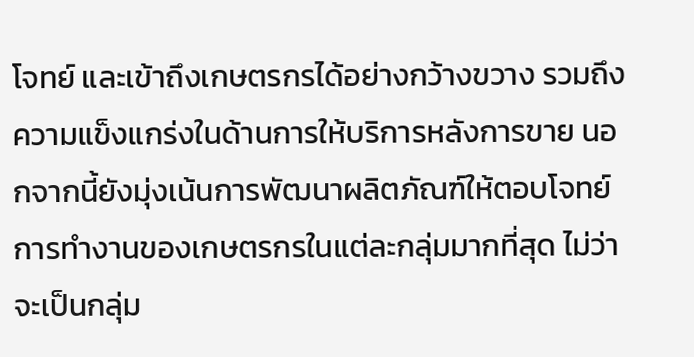โจทย์ และเข้าถึงเกษตรกรได้อย่างกว้างขวาง รวมถึงความแข็งแกร่งในด้านการให้บริการหลังการขาย นอกจากนี้ยังมุ่งเน้นการพัฒนาผลิตภัณฑ์ให้ตอบโจทย์การทำงานของเกษตรกรในแต่ละกลุ่มมากที่สุด ไม่ว่าจะเป็นกลุ่ม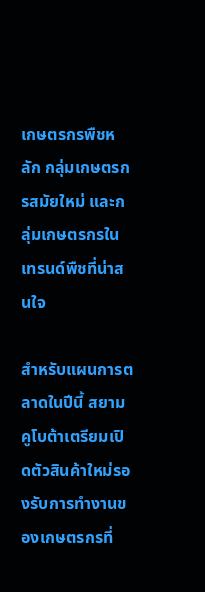เกษตรกรพืชหลัก กลุ่มเกษตรกรสมัยใหม่ และกลุ่มเกษตรกรในเทรนด์พืชที่น่าสนใจ

สำหรับแผนการตลาดในปีนี้ สยามคูโบต้าเตรียมเปิดตัวสินค้าใหม่รองรับการทำงานของเกษตรกรที่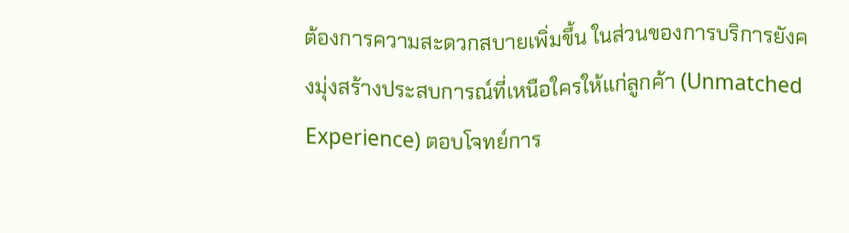ต้องการความสะดวกสบายเพิ่มขึ้น ในส่วนของการบริการยังคงมุ่งสร้างประสบการณ์ที่เหนือใครให้แก่ลูกค้า (Unmatched Experience) ตอบโจทย์การ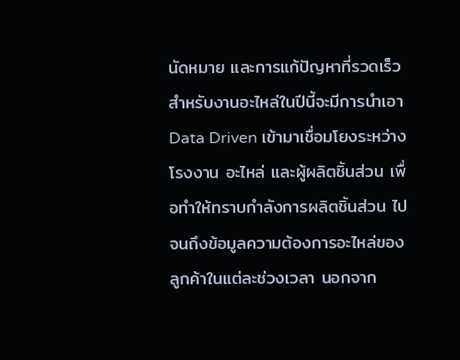นัดหมาย และการแก้ปัญหาที่รวดเร็ว สำหรับงานอะไหล่ในปีนี้จะมีการนำเอา Data Driven เข้ามาเชื่อมโยงระหว่างโรงงาน อะไหล่ และผู้ผลิตชิ้นส่วน เพื่อทำให้ทราบกำลังการผลิตชิ้นส่วน ไปจนถึงข้อมูลความต้องการอะไหล่ของลูกค้าในแต่ละช่วงเวลา นอกจาก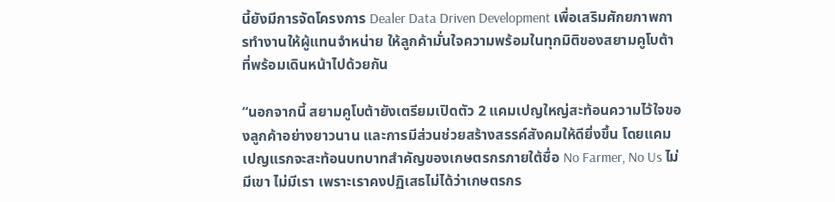นี้ยังมีการจัดโครงการ Dealer Data Driven Development เพื่อเสริมศักยภาพการทำงานให้ผู้แทนจำหน่าย ให้ลูกค้ามั่นใจความพร้อมในทุกมิติของสยามคูโบต้าที่พร้อมเดินหน้าไปด้วยกัน

“นอกจากนี้ สยามคูโบต้ายังเตรียมเปิดตัว 2 แคมเปญใหญ่สะท้อนความไว้ใจของลูกค้าอย่างยาวนาน และการมีส่วนช่วยสร้างสรรค์สังคมให้ดียิ่งขึ้น โดยแคมเปญแรกจะสะท้อนบทบาทสำคัญของเกษตรกรภายใต้ชื่อ No Farmer, No Us ไม่มีเขา ไม่มีเรา เพราะเราคงปฏิเสธไม่ได้ว่าเกษตรกร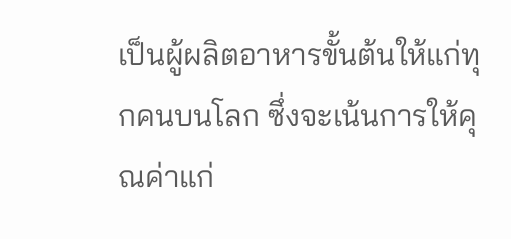เป็นผู้ผลิตอาหารขั้นต้นให้แก่ทุกคนบนโลก ซึ่งจะเน้นการให้คุณค่าแก่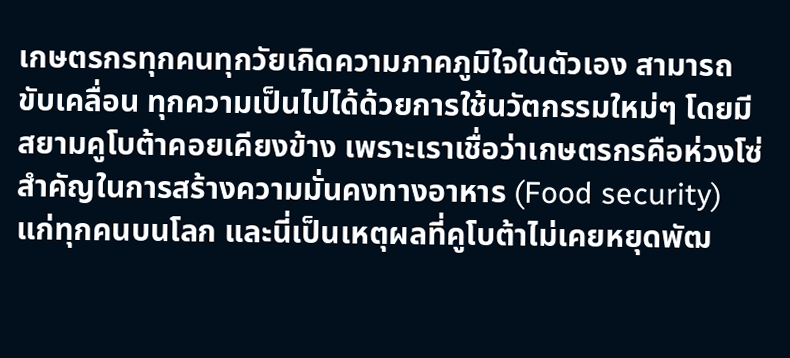เกษตรกรทุกคนทุกวัยเกิดความภาคภูมิใจในตัวเอง สามารถขับเคลื่อน ทุกความเป็นไปได้ด้วยการใช้นวัตกรรมใหม่ๆ โดยมีสยามคูโบต้าคอยเคียงข้าง เพราะเราเชื่อว่าเกษตรกรคือห่วงโซ่สำคัญในการสร้างความมั่นคงทางอาหาร (Food security) แก่ทุกคนบนโลก และนี่เป็นเหตุผลที่คูโบต้าไม่เคยหยุดพัฒ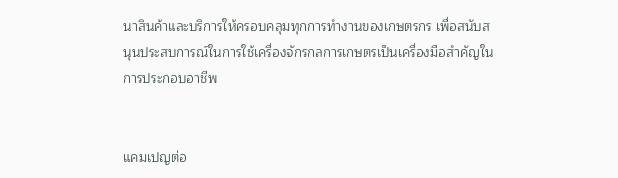นาสินค้าและบริการให้ครอบคลุมทุกการทำงานของเกษตรกร เพื่อสนับสนุนประสบการณ์ในการใช้เครื่องจักรกลการเกษตรเป็นเครื่องมือสำคัญในการประกอบอาชีพ


แคมเปญต่อ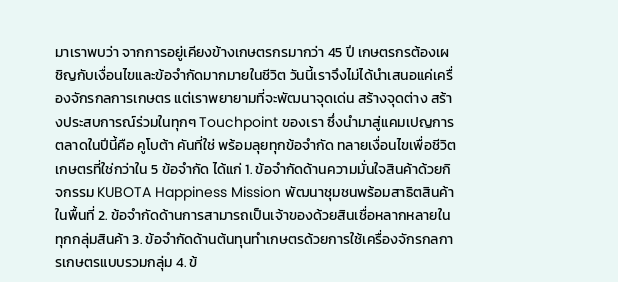มาเราพบว่า จากการอยู่เคียงข้างเกษตรกรมากว่า 45 ปี เกษตรกรต้องเผชิญกับเงื่อนไขและข้อจำกัดมากมายในชีวิต วันนี้เราจึงไม่ได้นำเสนอแค่เครื่องจักรกลการเกษตร แต่เราพยายามที่จะพัฒนาจุดเด่น สร้างจุดต่าง สร้างประสบการณ์ร่วมในทุกๆ Touchpoint ของเรา ซึ่งนำมาสู่แคมเปญการตลาดในปีนี้คือ คูโบต้า คันที่ใช่ พร้อมลุยทุกข้อจำกัด ทลายเงื่อนไขเพื่อชีวิตเกษตรที่ใช่กว่าใน 5 ข้อจำกัด ได้แก่ 1. ข้อจำกัดด้านความมั่นใจสินค้าด้วยกิจกรรม KUBOTA Happiness Mission พัฒนาชุมชนพร้อมสาธิตสินค้าในพื้นที่ 2. ข้อจำกัดด้านการสามารถเป็นเจ้าของด้วยสินเชื่อหลากหลายในทุกกลุ่มสินค้า 3. ข้อจำกัดด้านต้นทุนทำเกษตรด้วยการใช้เครื่องจักรกลการเกษตรแบบรวมกลุ่ม 4. ข้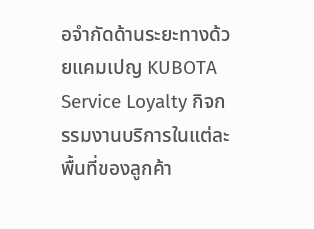อจำกัดด้านระยะทางด้วยแคมเปญ KUBOTA Service Loyalty กิจกรรมงานบริการในแต่ละพื้นที่ของลูกค้า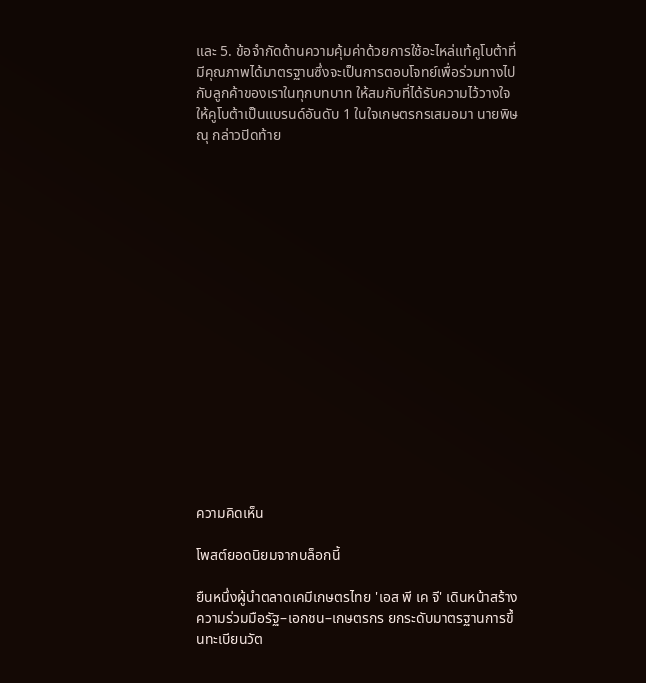และ 5. ข้อจำกัดด้านความคุ้มค่าด้วยการใช้อะไหล่แท้คูโบต้าที่มีคุณภาพได้มาตรฐานซึ่งจะเป็นการตอบโจทย์เพื่อร่วมทางไปกับลูกค้าของเราในทุกบทบาท ให้สมกับที่ได้รับความไว้วางใจให้คูโบต้าเป็นแบรนด์อันดับ 1 ในใจเกษตรกรเสมอมา นายพิษณุ กล่าวปิดท้าย

















ความคิดเห็น

โพสต์ยอดนิยมจากบล็อกนี้

ยืนหนึ่งผู้นำตลาดเคมีเกษตรไทย 'เอส พี เค จี' เดินหน้าสร้างความร่วมมือรัฐ–เอกชน–เกษตรกร ยกระดับมาตรฐานการขึ้นทะเบียนวัต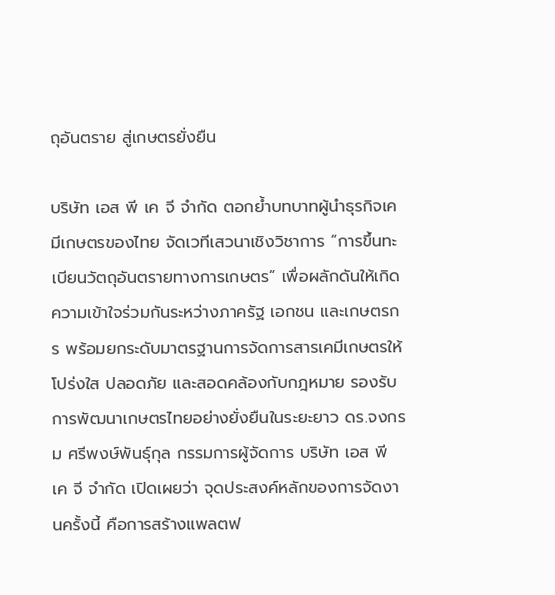ถุอันตราย สู่เกษตรยั่งยืน

บริษัท เอส พี เค จี จำกัด ตอกย้ำบทบาทผู้นำธุรกิจเคมีเกษตรของไทย จัดเวทีเสวนาเชิงวิชาการ “การขึ้นทะเบียนวัตถุอันตรายทางการเกษตร” เพื่อผลักดันให้เกิดความเข้าใจร่วมกันระหว่างภาครัฐ เอกชน และเกษตรกร พร้อมยกระดับมาตรฐานการจัดการสารเคมีเกษตรให้โปร่งใส ปลอดภัย และสอดคล้องกับกฎหมาย รองรับการพัฒนาเกษตรไทยอย่างยั่งยืนในระยะยาว ดร.จงกรม ศรีพงษ์พันธุ์กุล กรรมการผู้จัดการ บริษัท เอส พี เค จี จำกัด เปิดเผยว่า จุดประสงค์หลักของการจัดงานครั้งนี้ คือการสร้างแพลตฟ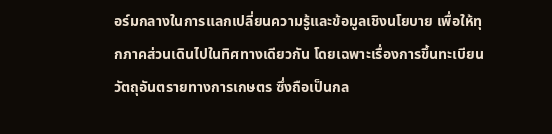อร์มกลางในการแลกเปลี่ยนความรู้และข้อมูลเชิงนโยบาย เพื่อให้ทุกภาคส่วนเดินไปในทิศทางเดียวกัน โดยเฉพาะเรื่องการขึ้นทะเบียนวัตถุอันตรายทางการเกษตร ซึ่งถือเป็นกล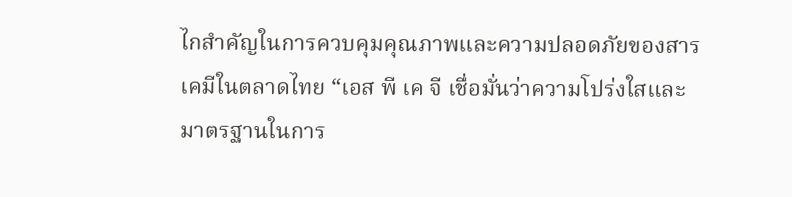ไกสำคัญในการควบคุมคุณภาพและความปลอดภัยของสารเคมีในตลาดไทย “เอส พี เค จี เชื่อมั่นว่าความโปร่งใสและมาตรฐานในการ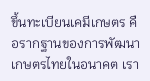ขึ้นทะเบียนเคมีเกษตร คือรากฐานของการพัฒนาเกษตรไทยในอนาคต เรา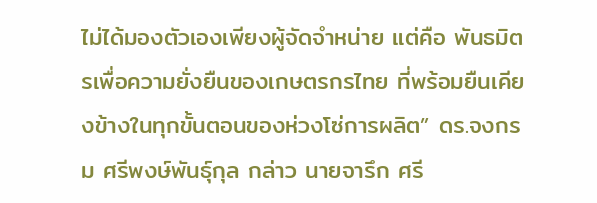ไม่ได้มองตัวเองเพียงผู้จัดจำหน่าย แต่คือ พันธมิตรเพื่อความยั่งยืนของเกษตรกรไทย ที่พร้อมยืนเคียงข้างในทุกขั้นตอนของห่วงโซ่การผลิต” ดร.จงกรม ศรีพงษ์พันธุ์กุล กล่าว นายจารึก ศรี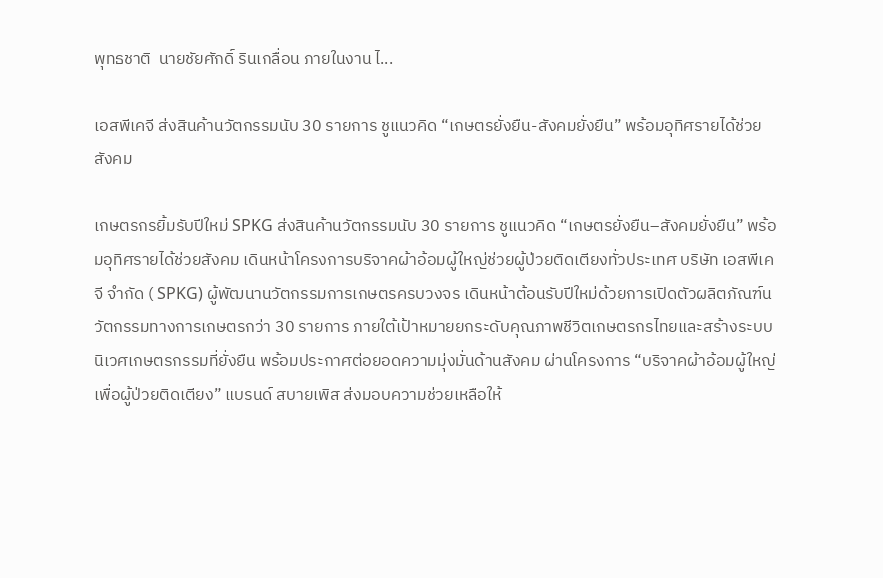พุทธชาติ  นายชัยศักดิ์ รินเกลื่อน ภายในงาน ไ...

เอสพีเคจี ส่งสินค้านวัตกรรมนับ 30 รายการ ชูแนวคิด “เกษตรยั่งยืน-สังคมยั่งยืน” พร้อมอุทิศรายได้ช่วยสังคม

เกษตรกรยิ้มรับปีใหม่ SPKG ส่งสินค้านวัตกรรมนับ 30 รายการ ชูแนวคิด “เกษตรยั่งยืน–สังคมยั่งยืน” พร้อมอุทิศรายได้ช่วยสังคม เดินหน้าโครงการบริจาคผ้าอ้อมผู้ใหญ่ช่วยผู้ป่วยติดเตียงทั่วประเทศ บริษัท เอสพีเคจี จำกัด ( SPKG) ผู้พัฒนานวัตกรรมการเกษตรครบวงจร เดินหน้าต้อนรับปีใหม่ด้วยการเปิดตัวผลิตภัณฑ์นวัตกรรมทางการเกษตรกว่า 30 รายการ ภายใต้เป้าหมายยกระดับคุณภาพชีวิตเกษตรกรไทยและสร้างระบบนิเวศเกษตรกรรมที่ยั่งยืน พร้อมประกาศต่อยอดความมุ่งมั่นด้านสังคม ผ่านโครงการ “บริจาคผ้าอ้อมผู้ใหญ่เพื่อผู้ป่วยติดเตียง” แบรนด์ สบายเพิส ส่งมอบความช่วยเหลือให้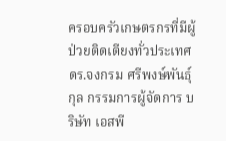ครอบครัวเกษตรกรที่มีผู้ป่วยติดเตียงทั่วประเทศ ดร.จงกรม ศรีพงษ์พันธุ์กุล กรรมการผู้จัดการ บริษัท เอสพี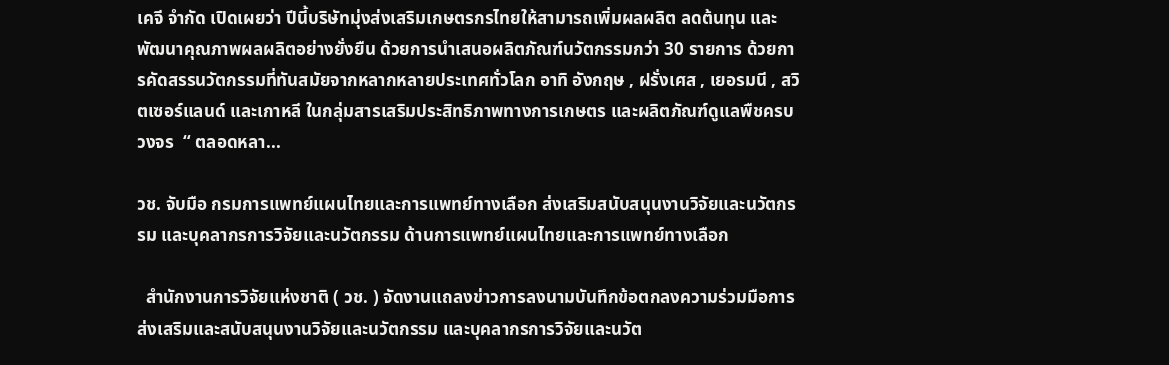เคจี จำกัด เปิดเผยว่า ปีนี้บริษัทมุ่งส่งเสริมเกษตรกรไทยให้สามารถเพิ่มผลผลิต ลดต้นทุน และพัฒนาคุณภาพผลผลิตอย่างยั่งยืน ด้วยการนำเสนอผลิตภัณฑ์นวัตกรรมกว่า 30 รายการ ด้วยการคัดสรรนวัตกรรมที่ทันสมัยจากหลากหลายประเทศทั่วโลก อาทิ อังกฤษ , ฝรั่งเศส , เยอรมนี , สวิตเซอร์แลนด์ และเกาหลี ในกลุ่มสารเสริมประสิทธิภาพทางการเกษตร และผลิตภัณฑ์ดูแลพืชครบวงจร  “ ตลอดหลา...

วช. จับมือ กรมการแพทย์แผนไทยและการแพทย์ทางเลือก ส่งเสริมสนับสนุนงานวิจัยและนวัตกรรม และบุคลากรการวิจัยและนวัตกรรม ด้านการแพทย์แผนไทยและการแพทย์ทางเลือก

  สำนักงานการวิจัยแห่งชาติ ( วช. ) จัดงานแถลงข่าวการลงนามบันทึกข้อตกลงความร่วมมือการส่งเสริมและสนับสนุนงานวิจัยและนวัตกรรม และบุคลากรการวิจัยและนวัต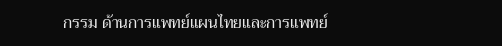กรรม ด้านการแพทย์แผนไทยและการแพทย์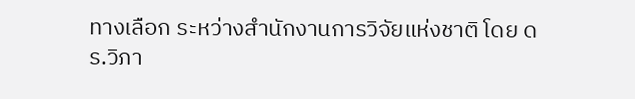ทางเลือก ระหว่างสำนักงานการวิจัยแห่งชาติ โดย ดร.วิภา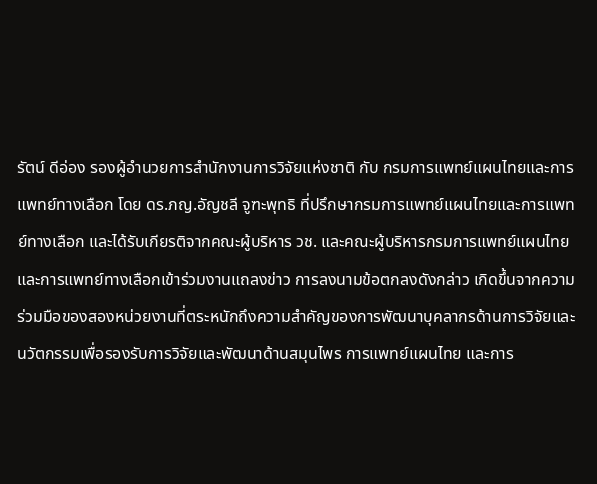รัตน์ ดีอ่อง รองผู้อำนวยการสำนักงานการวิจัยแห่งชาติ กับ กรมการแพทย์แผนไทยและการแพทย์ทางเลือก โดย ดร.ภญ.อัญชลี จูฑะพุทธิ ที่ปรึกษากรมการแพทย์แผนไทยและการแพทย์ทางเลือก และได้รับเกียรติจากคณะผู้บริหาร วช. และคณะผู้บริหารกรมการแพทย์แผนไทยและการแพทย์ทางเลือกเข้าร่วมงานแถลงข่าว การลงนามข้อตกลงดังกล่าว เกิดขึ้นจากความร่วมมือของสองหน่วยงานที่ตระหนักถึงความสำคัญของการพัฒนาบุคลากรด้านการวิจัยและนวัตกรรมเพื่อรองรับการวิจัยและพัฒนาด้านสมุนไพร การแพทย์แผนไทย และการ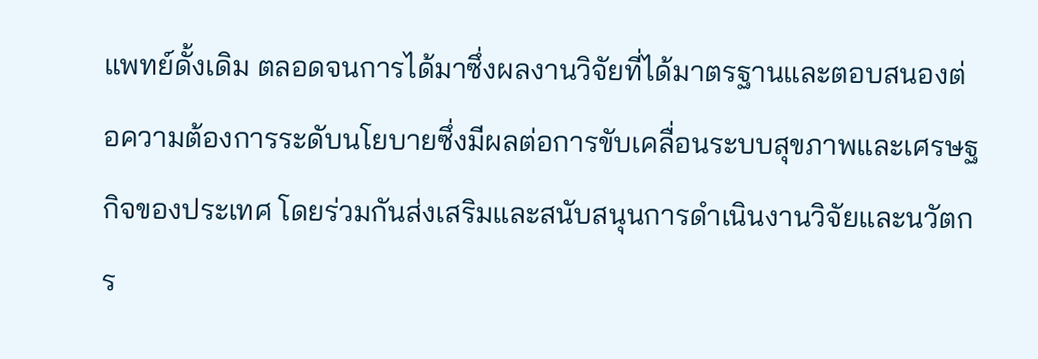แพทย์ดั้งเดิม ตลอดจนการได้มาซึ่งผลงานวิจัยที่ได้มาตรฐานและตอบสนองต่อความต้องการระดับนโยบายซึ่งมีผลต่อการขับเคลื่อนระบบสุขภาพและเศรษฐกิจของประเทศ โดยร่วมกันส่งเสริมและสนับสนุนการดำเนินงานวิจัยและนวัตกร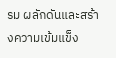รม ผลักดันและสร้างความเข้มแข็ง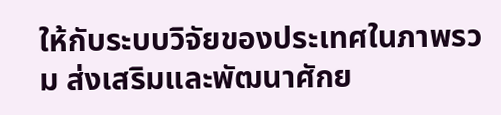ให้กับระบบวิจัยของประเทศในภาพรวม ส่งเสริมและพัฒนาศักย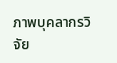ภาพบุคลากรวิจัย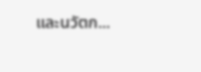และนวัตก...